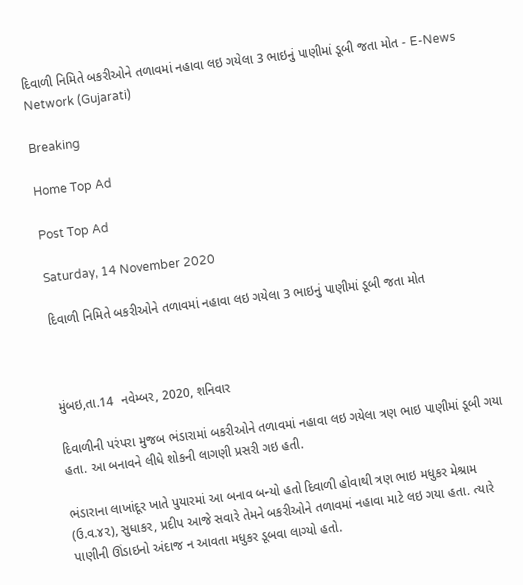દિવાળી નિમિતે બકરીઓને તળાવમાં નહાવા લઇ ગયેલા 3 ભાઇનું પાણીમાં ડૂબી જતા મોત - E-News Network (Gujarati)

Breaking

Home Top Ad

Post Top Ad

Saturday, 14 November 2020

દિવાળી નિમિતે બકરીઓને તળાવમાં નહાવા લઇ ગયેલા 3 ભાઇનું પાણીમાં ડૂબી જતા મોત



મુંબઇ,તા.14  નવેમ્બર, 2020, શનિવાર

દિવાળીની પરંપરા મુજબ ભંડારામાં બકરીઓને તળાવમાં નહાવા લઇ ગયેલા ત્રણ ભાઇ પાણીમાં ડૂબી ગયા હતા. આ બનાવને લીધે શોકની લાગણી પ્રસરી ગઇ હતી.

ભંડારાના લાખાંદૂર ખાતે પુયારમાં આ બનાવ બન્યો હતો દિવાળી હોવાથી ત્રણ ભાઇ મધુકર મેશ્રામ (ઉ.વ.૪૨), સુધાકર, પ્રદીપ આજે સવારે તેમને બકરીઓને તળાવમાં નહાવા માટે લઇ ગયા હતા. ત્યારે પાણીની ઊંડાઇનો અંદાજ ન આવતા મધુકર ડૂબવા લાગ્યો હતો.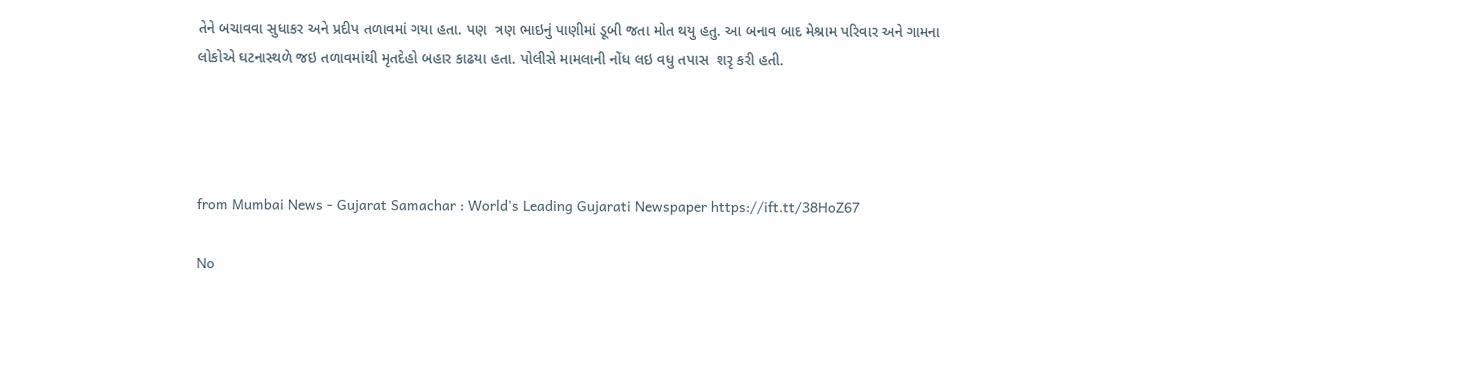તેને બચાવવા સુધાકર અને પ્રદીપ તળાવમાં ગયા હતા. પણ  ત્રણ ભાઇનું પાણીમાં ડૂબી જતા મોત થયુ હતુ. આ બનાવ બાદ મેશ્રામ પરિવાર અને ગામના લોકોએ ઘટનાસ્થળે જઇ તળાવમાંથી મૃતદેહો બહાર કાઢયા હતા. પોલીસે મામલાની નોંધ લઇ વધુ તપાસ  શરૃ કરી હતી.




from Mumbai News - Gujarat Samachar : World's Leading Gujarati Newspaper https://ift.tt/38HoZ67

No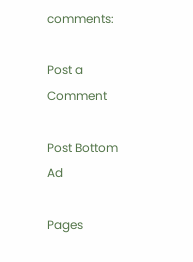comments:

Post a Comment

Post Bottom Ad

Pages